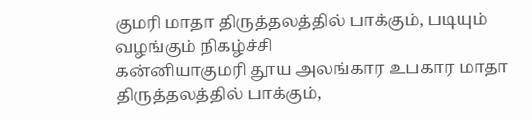குமரி மாதா திருத்தலத்தில் பாக்கும், படியும் வழங்கும் நிகழ்ச்சி
கன்னியாகுமரி தூய அலங்கார உபகார மாதா திருத்தலத்தில் பாக்கும்,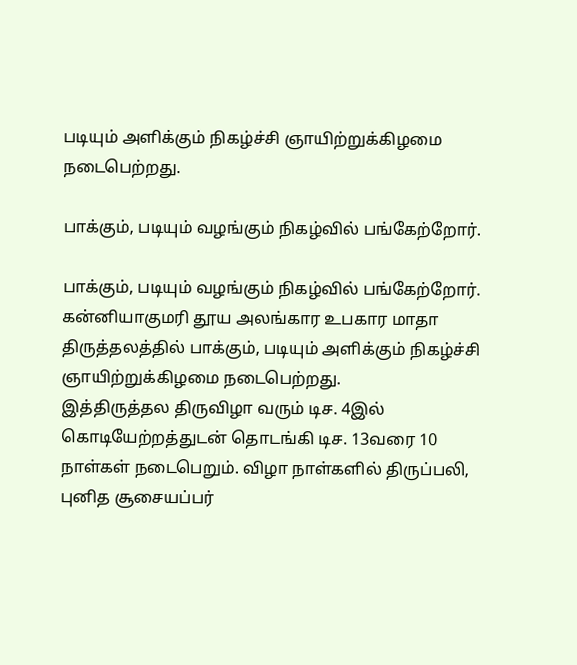படியும் அளிக்கும் நிகழ்ச்சி ஞாயிற்றுக்கிழமை நடைபெற்றது.

பாக்கும், படியும் வழங்கும் நிகழ்வில் பங்கேற்றோர்.

பாக்கும், படியும் வழங்கும் நிகழ்வில் பங்கேற்றோர்.
கன்னியாகுமரி தூய அலங்கார உபகார மாதா திருத்தலத்தில் பாக்கும், படியும் அளிக்கும் நிகழ்ச்சி ஞாயிற்றுக்கிழமை நடைபெற்றது.
இத்திருத்தல திருவிழா வரும் டிச. 4இல் கொடியேற்றத்துடன் தொடங்கி டிச. 13வரை 10 நாள்கள் நடைபெறும். விழா நாள்களில் திருப்பலி, புனித சூசையப்பர்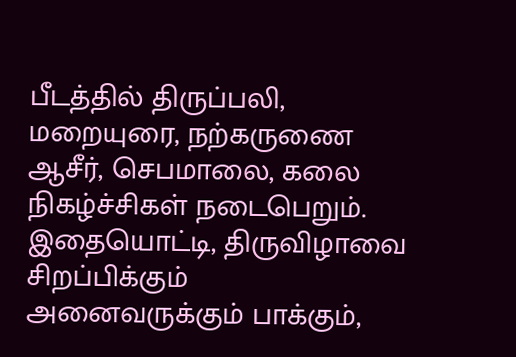பீடத்தில் திருப்பலி, மறையுரை, நற்கருணை ஆசீர், செபமாலை, கலை நிகழ்ச்சிகள் நடைபெறும்.
இதையொட்டி, திருவிழாவை சிறப்பிக்கும் அனைவருக்கும் பாக்கும்,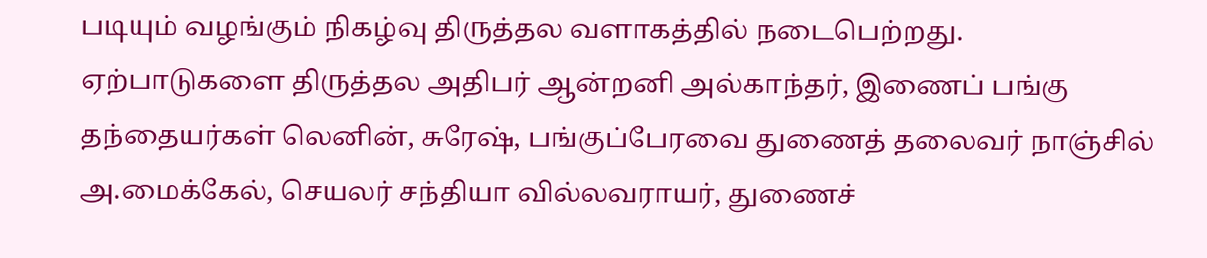படியும் வழங்கும் நிகழ்வு திருத்தல வளாகத்தில் நடைபெற்றது.
ஏற்பாடுகளை திருத்தல அதிபர் ஆன்றனி அல்காந்தர், இணைப் பங்கு தந்தையர்கள் லெனின், சுரேஷ், பங்குப்பேரவை துணைத் தலைவர் நாஞ்சில் அ.மைக்கேல், செயலர் சந்தியா வில்லவராயர், துணைச்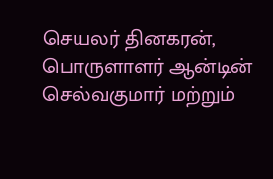செயலர் தினகரன், பொருளாளர் ஆன்டின் செல்வகுமார் மற்றும்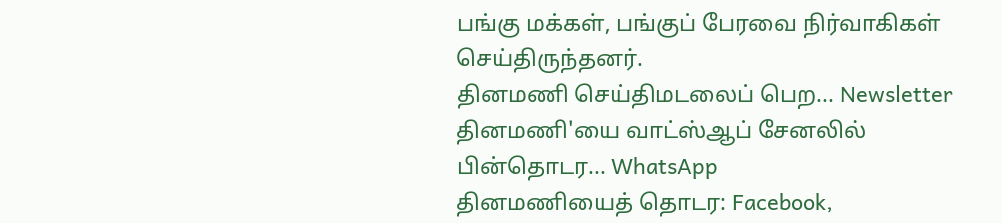பங்கு மக்கள், பங்குப் பேரவை நிர்வாகிகள் செய்திருந்தனர்.
தினமணி செய்திமடலைப் பெற... Newsletter
தினமணி'யை வாட்ஸ்ஆப் சேனலில் பின்தொடர... WhatsApp
தினமணியைத் தொடர: Facebook,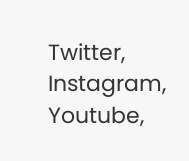Twitter, Instagram, Youtube,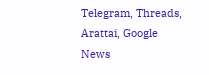Telegram, Threads, Arattai, Google News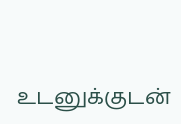உடனுக்குடன்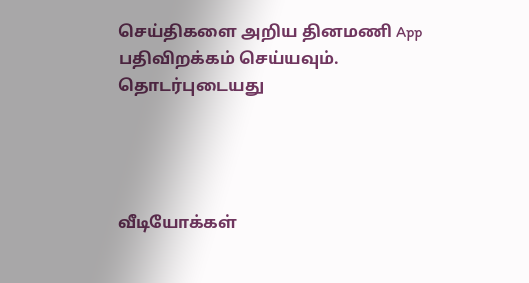செய்திகளை அறிய தினமணி App பதிவிறக்கம் செய்யவும்.
தொடர்புடையது




வீடியோக்கள்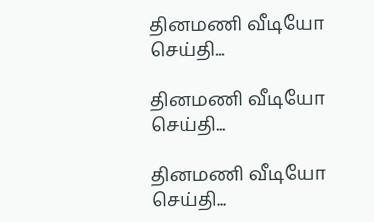தினமணி வீடியோ செய்தி...

தினமணி வீடியோ செய்தி...

தினமணி வீடியோ செய்தி...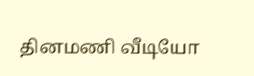தினமணி வீடியோ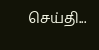செய்தி...